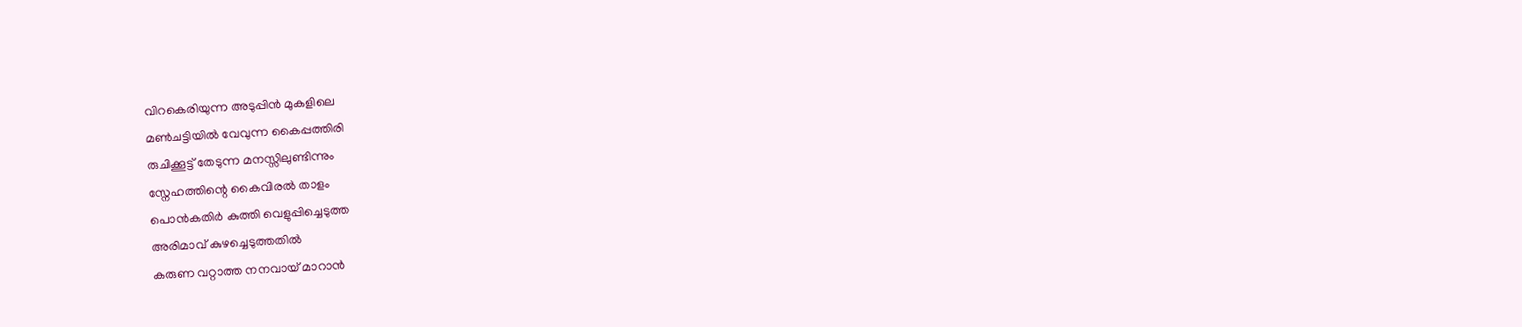വിറകെരിയുന്ന അടുപ്പിൻ മുകളിലെ
മൺചട്ടിയിൽ വേവുന്ന കൈപ്പത്തിരി
രുചിക്കൂട്ട് തേടുന്ന മനസ്സിലുണ്ടിന്നും
സ്നേഹത്തിന്റെ കൈവിരൽ താളം
പൊൻകതിർ കുത്തി വെളുപ്പിച്ചെടുത്ത
അരിമാവ് കുഴച്ചെടുത്തതിൽ
കരുണ വറ്റാത്ത നനവായ് മാറാൻ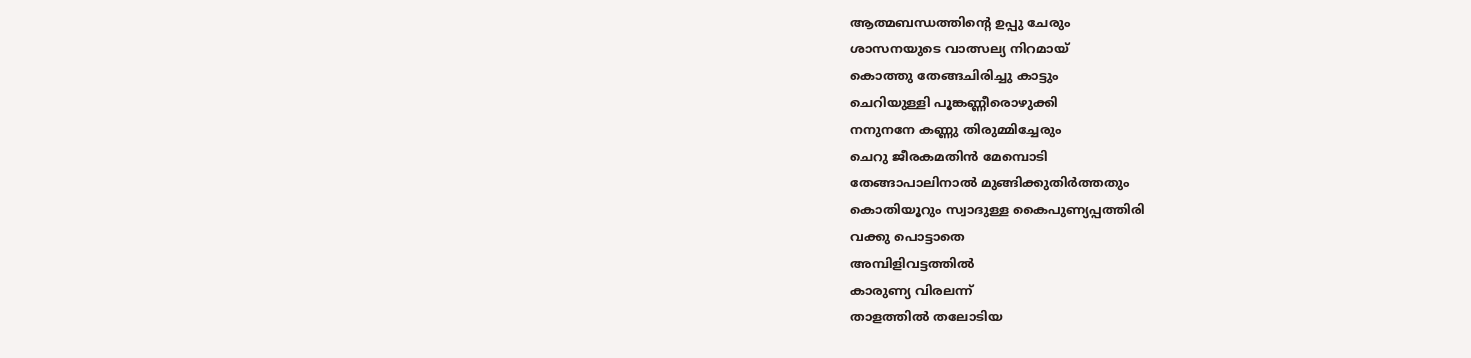ആത്മബന്ധത്തിന്റെ ഉപ്പു ചേരും
ശാസനയുടെ വാത്സല്യ നിറമായ്
കൊത്തു തേങ്ങചിരിച്ചു കാട്ടും
ചെറിയുള്ളി പൂങ്കണ്ണീരൊഴുക്കി
നനുനനേ കണ്ണു തിരുമ്മിച്ചേരും
ചെറു ജീരകമതിൻ മേമ്പൊടി
തേങ്ങാപാലിനാൽ മുങ്ങിക്കുതിർത്തതും
കൊതിയൂറും സ്വാദുള്ള കൈപുണ്യപ്പത്തിരി
വക്കു പൊട്ടാതെ
അമ്പിളിവട്ടത്തിൽ
കാരുണ്യ വിരലന്ന്
താളത്തിൽ തലോടിയ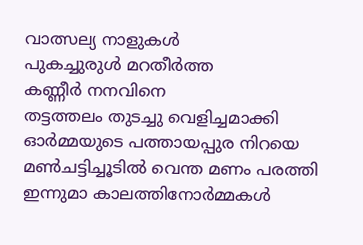വാത്സല്യ നാളുകൾ
പുകച്ചുരുൾ മറതീർത്ത
കണ്ണീർ നനവിനെ
തട്ടത്തലം തുടച്ചു വെളിച്ചമാക്കി
ഓർമ്മയുടെ പത്തായപ്പുര നിറയെ
മൺചട്ടിച്ചൂടിൽ വെന്ത മണം പരത്തി
ഇന്നുമാ കാലത്തിനോർമ്മകൾ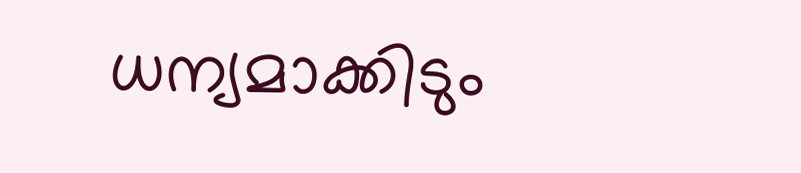ധന്യമാക്കിടും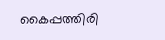കൈപ്പത്തിരി